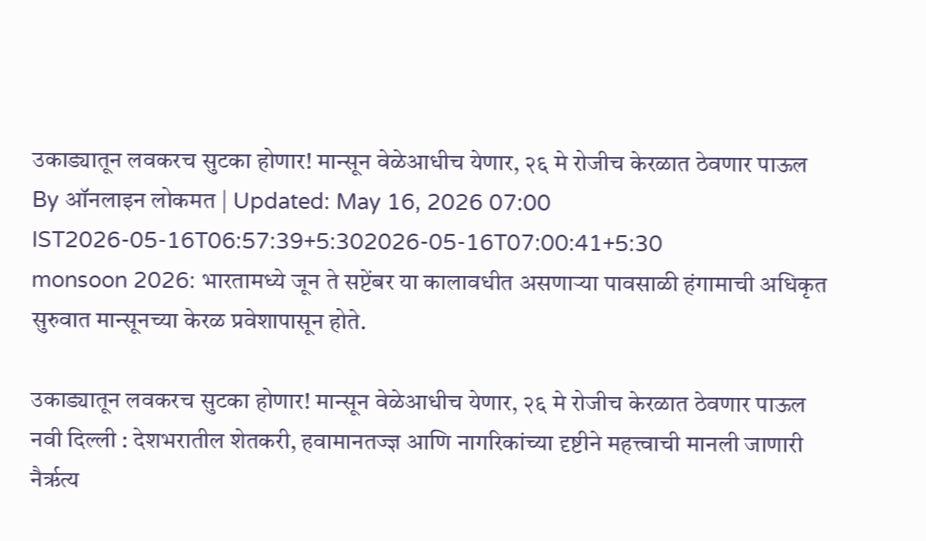उकाड्यातून लवकरच सुटका होणार! मान्सून वेळेआधीच येणार, २६ मे रोजीच केरळात ठेवणार पाऊल
By ऑनलाइन लोकमत | Updated: May 16, 2026 07:00 IST2026-05-16T06:57:39+5:302026-05-16T07:00:41+5:30
monsoon 2026: भारतामध्ये जून ते सप्टेंबर या कालावधीत असणाऱ्या पावसाळी हंगामाची अधिकृत सुरुवात मान्सूनच्या केरळ प्रवेशापासून होते.

उकाड्यातून लवकरच सुटका होणार! मान्सून वेळेआधीच येणार, २६ मे रोजीच केरळात ठेवणार पाऊल
नवी दिल्ली : देशभरातील शेतकरी, हवामानतज्ज्ञ आणि नागरिकांच्या दृष्टीने महत्त्वाची मानली जाणारी नैर्ऋत्य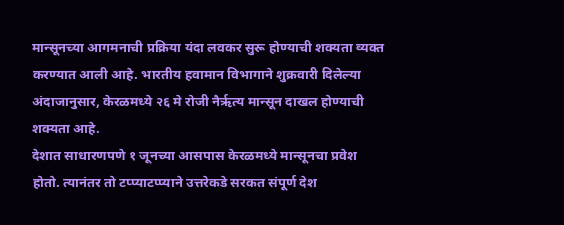मान्सूनच्या आगमनाची प्रक्रिया यंदा लवकर सुरू होण्याची शक्यता व्यक्त करण्यात आली आहे. भारतीय हवामान विभागाने शुक्रवारी दिलेल्या अंदाजानुसार, केरळमध्ये २६ मे रोजी नैर्ऋत्य मान्सून दाखल होण्याची शक्यता आहे.
देशात साधारणपणे १ जूनच्या आसपास केरळमध्ये मान्सूनचा प्रवेश होतो. त्यानंतर तो टप्प्याटप्प्याने उत्तरेकडे सरकत संपूर्ण देश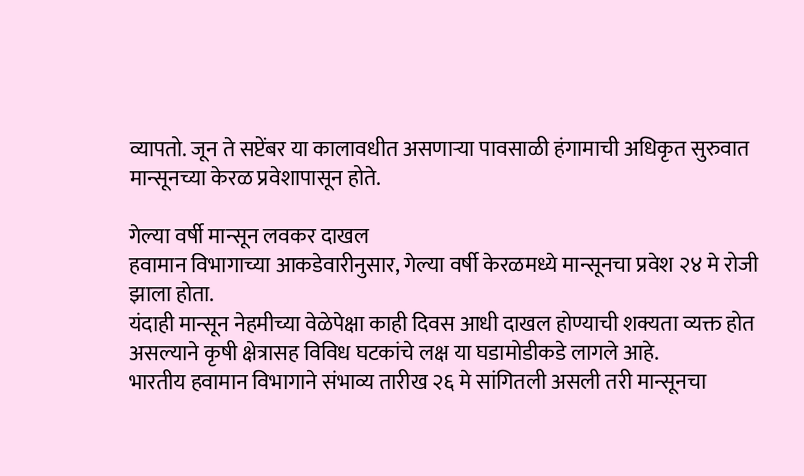व्यापतो. जून ते सप्टेंबर या कालावधीत असणाऱ्या पावसाळी हंगामाची अधिकृत सुरुवात मान्सूनच्या केरळ प्रवेशापासून होते.

गेल्या वर्षी मान्सून लवकर दाखल
हवामान विभागाच्या आकडेवारीनुसार, गेल्या वर्षी केरळमध्ये मान्सूनचा प्रवेश २४ मे रोजी झाला होता.
यंदाही मान्सून नेहमीच्या वेळेपेक्षा काही दिवस आधी दाखल होण्याची शक्यता व्यक्त होत असल्याने कृषी क्षेत्रासह विविध घटकांचे लक्ष या घडामोडीकडे लागले आहे.
भारतीय हवामान विभागाने संभाव्य तारीख २६ मे सांगितली असली तरी मान्सूनचा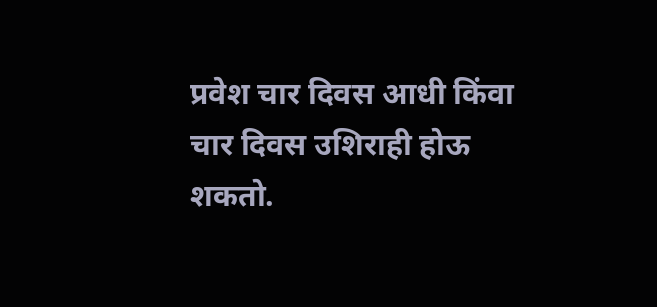प्रवेश चार दिवस आधी किंवा चार दिवस उशिराही होऊ शकतो.